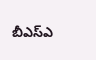బీఎస్‌ఎ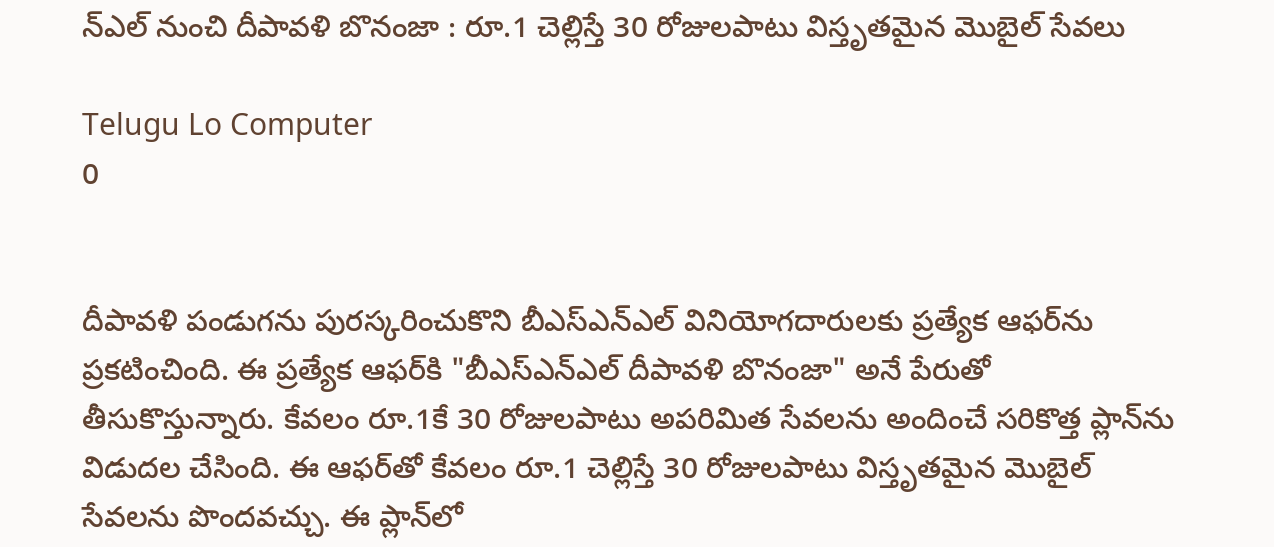న్‌ఎల్ నుంచి దీపావళి బొనంజా : రూ.1 చెల్లిస్తే 30 రోజులపాటు విస్తృతమైన మొబైల్ సేవలు

Telugu Lo Computer
0


దీపావళి పండుగను పురస్కరించుకొని బీఎస్‌ఎన్‌ఎల్ వినియోగదారులకు ప్రత్యేక ఆఫర్‌ను ప్రకటించింది. ఈ ప్రత్యేక ఆఫర్‌కి "బీఎస్‌ఎన్‌ఎల్ దీపావళి బొనంజా" అనే పేరుతో తీసుకొస్తున్నారు. కేవలం రూ.1కే 30 రోజులపాటు అపరిమిత సేవలను అందించే సరికొత్త ప్లాన్‌ను విడుదల చేసింది. ఈ ఆఫర్‌తో కేవలం రూ.1 చెల్లిస్తే 30 రోజులపాటు విస్తృతమైన మొబైల్ సేవలను పొందవచ్చు. ఈ ప్లాన్‌లో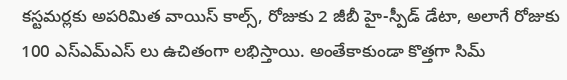కస్టమర్లకు అపరిమిత వాయిస్ కాల్స్, రోజుకు 2 జీబీ హై-స్పీడ్ డేటా, అలాగే రోజుకు 100 ఎస్‌ఎమ్‌ఎస్ లు ఉచితంగా లభిస్తాయి. అంతేకాకుండా కొత్తగా సిమ్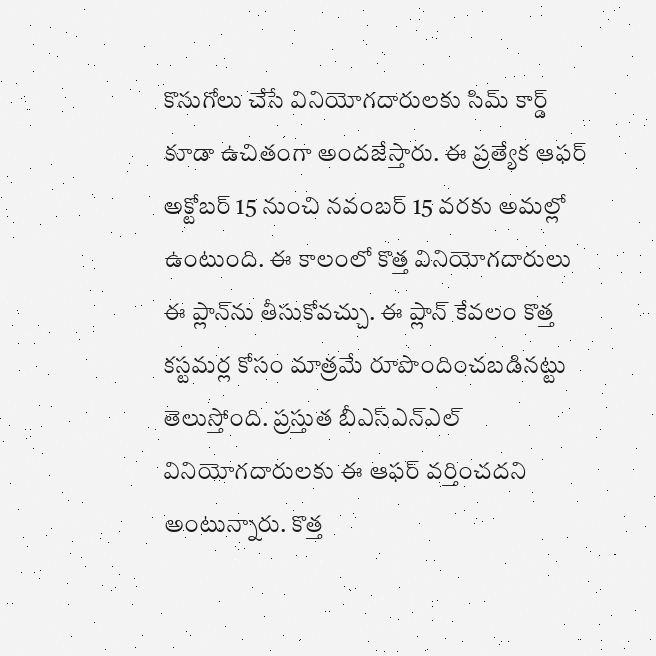కొనుగోలు చేసే వినియోగదారులకు సిమ్ కార్డ్ కూడా ఉచితంగా అందజేస్తారు. ఈ ప్రత్యేక ఆఫర్ అక్టోబర్ 15 నుంచి నవంబర్ 15 వరకు అమల్లో ఉంటుంది. ఈ కాలంలో కొత్త వినియోగదారులు ఈ ప్లాన్‌ను తీసుకోవచ్చు. ఈ ప్లాన్ కేవలం కొత్త కస్టమర్ల కోసం మాత్రమే రూపొందించబడినట్టు తెలుస్తోంది. ప్రస్తుత బీఎస్‌ఎన్‌ఎల్ వినియోగదారులకు ఈ ఆఫర్ వర్తించదని అంటున్నారు. కొత్త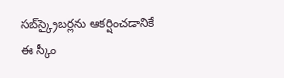సబ్‌స్క్రైబర్లను ఆకర్షించడానికే ఈ స్కీం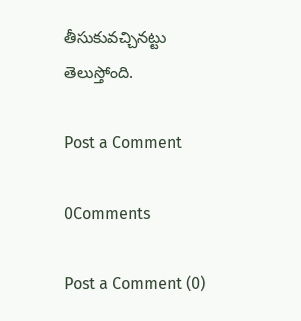తీసుకువచ్చినట్టు తెలుస్తోంది.

Post a Comment

0Comments

Post a Comment (0)